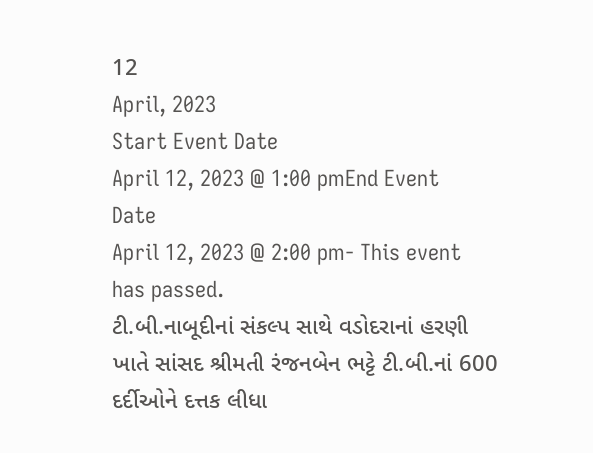12
April, 2023
Start Event Date
April 12, 2023 @ 1:00 pmEnd Event Date
April 12, 2023 @ 2:00 pm- This event has passed.
ટી.બી.નાબૂદીનાં સંકલ્પ સાથે વડોદરાનાં હરણી ખાતે સાંસદ શ્રીમતી રંજનબેન ભટ્ટે ટી.બી.નાં 600 દર્દીઓને દત્તક લીધા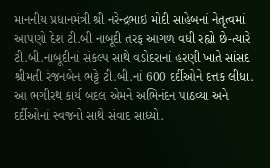માનનીય પ્રધાનમંત્રી શ્રી નરેન્દ્રભાઇ મોદી સાહેબનાં નેતૃત્વમાં આપણો દેશ ટી.બી નાબૂદી તરફ આગળ વધી રહ્યો છે-ત્યારે ટી.બી.નાબૂદીનાં સંકલ્પ સાથે વડોદરાનાં હરણી ખાતે સાંસદ શ્રીમતી રંજનબેન ભટ્ટે ટી.બી.નાં 600 દર્દીઓને દત્તક લીધા. આ ભગીરથ કાર્ય બદલ એમને અભિનંદન પાઠવ્યા અને દર્દીઓનાં સ્વજનો સાથે સંવાદ સાધ્યો.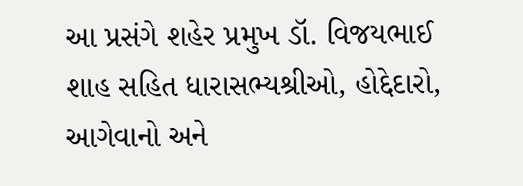આ પ્રસંગે શહેર પ્રમુખ ડૉ. વિજયભાઈ શાહ સહિત ધારાસભ્યશ્રીઓ, હોદ્દેદારો, આગેવાનો અને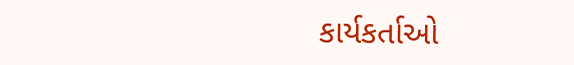કાર્યકર્તાઓ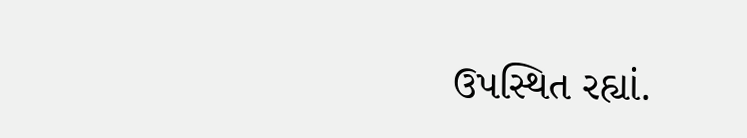ઉપસ્થિત રહ્યાં.